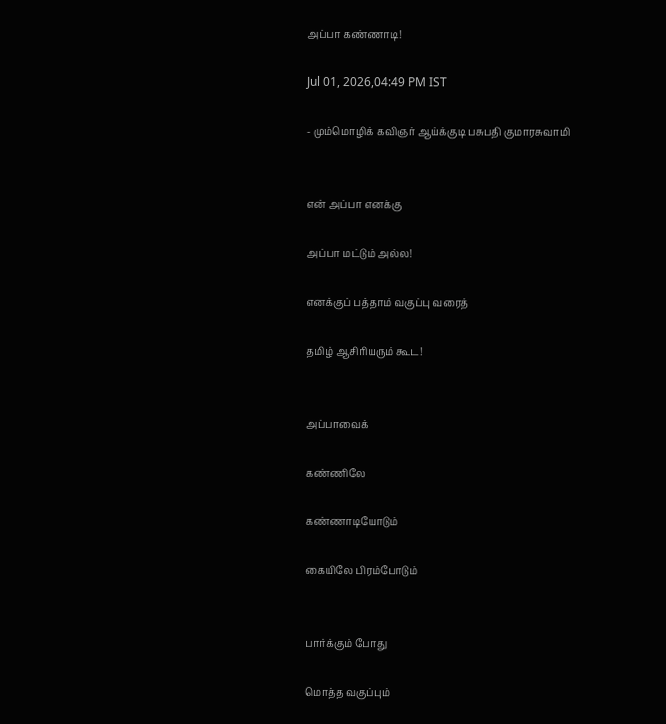அப்பா கண்ணாடி!

Jul 01, 2026,04:49 PM IST

- மும்மொழிக் கவிஞர் ஆய்க்குடி பசுபதி குமாரசுவாமி


என் அப்பா எனக்கு

அப்பா மட்டும் அல்ல!

எனக்குப் பத்தாம் வகுப்பு வரைத்

தமிழ் ஆசிரியரும் கூட!


அப்பாவைக்

கண்ணிலே

கண்ணாடியோடும்

கையிலே பிரம்போடும்


பார்க்கும் போது

மொத்த வகுப்பும்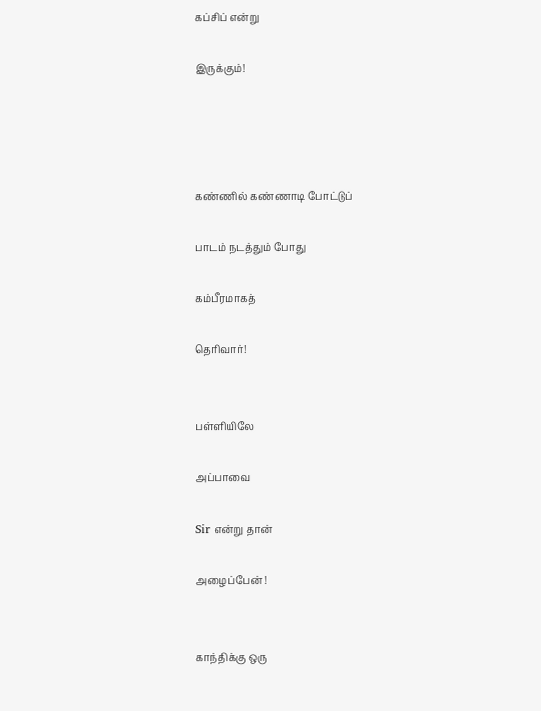கப்சிப் என்று

இருக்கும்!




கண்ணில் கண்ணாடி போட்டுப்

பாடம் நடத்தும் போது

கம்பீரமாகத்

தெரிவார்!


பள்ளியிலே

அப்பாவை

Sir என்று தான்

அழைப்பேன் !


காந்திக்கு ஒரு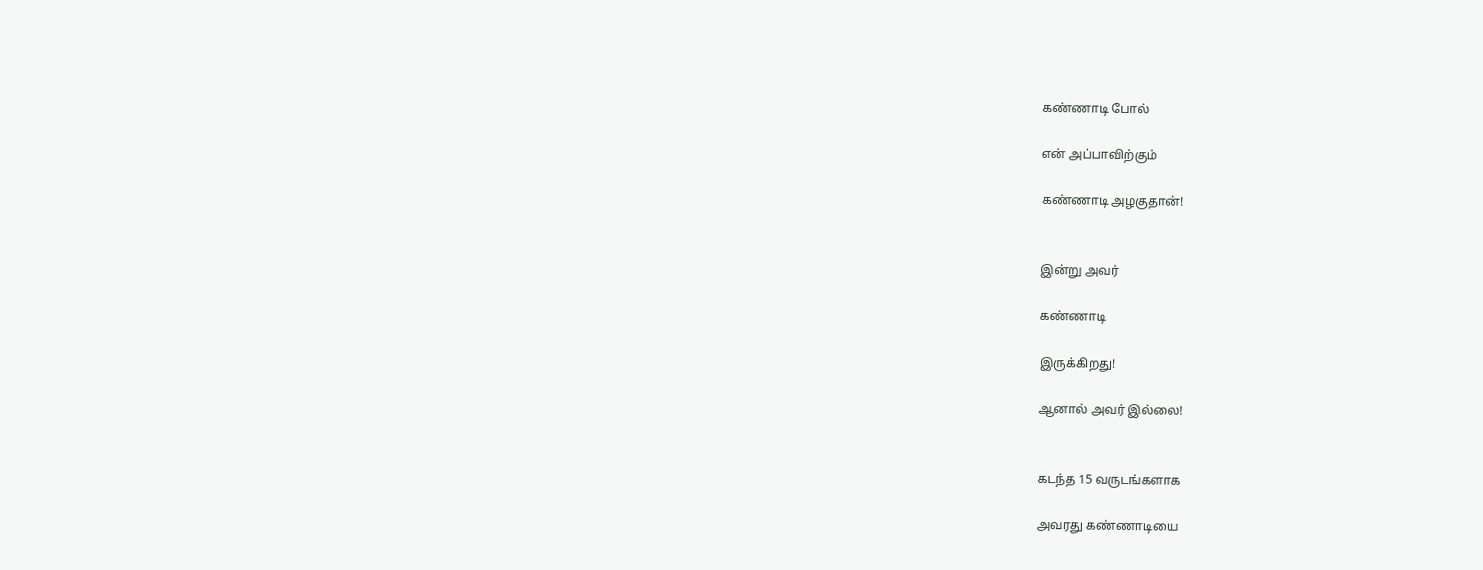கண்ணாடி போல்

என் அப்பாவிற்கும்

கண்ணாடி அழகுதான்!


இன்று அவர்

கண்ணாடி

இருக்கிறது!

ஆனால் அவர் இல்லை!


கடந்த 15 வருடங்களாக

அவரது கண்ணாடியை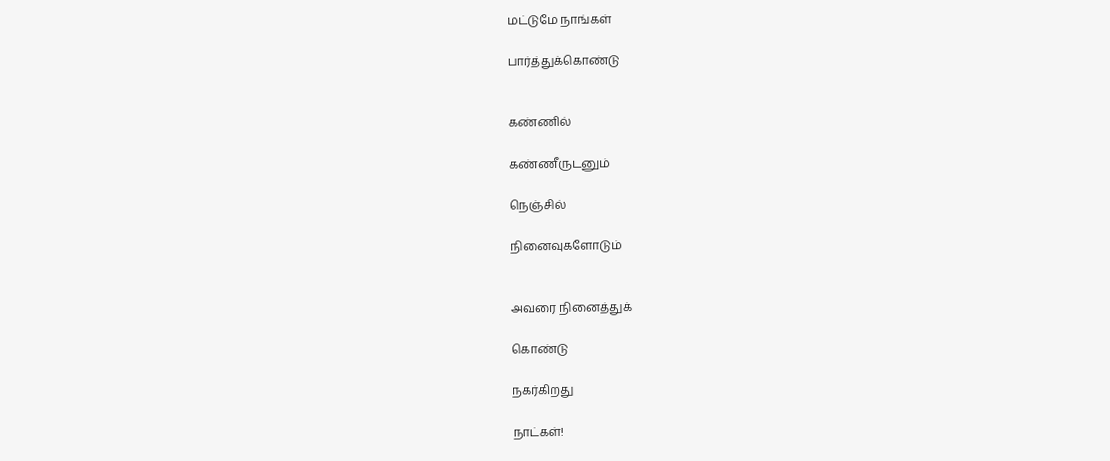மட்டுமே நாங்கள்

பார்த்துக்கொண்டு


கண்ணில்

கண்ணீருடனும்

நெஞ்சில்

நினைவுகளோடும்


அவரை நினைத்துக்

கொண்டு

நகர்கிறது

நாட்கள்!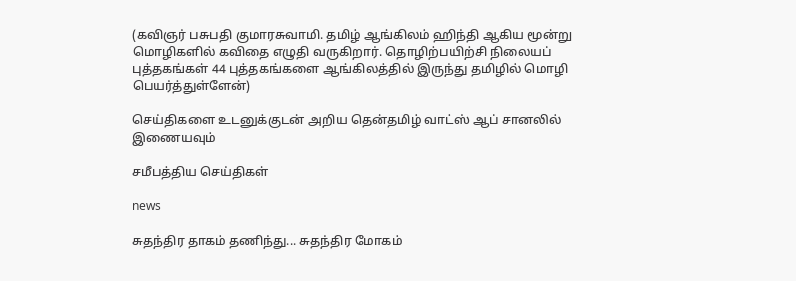(கவிஞர் பசுபதி குமாரசுவாமி. தமிழ் ஆங்கிலம் ஹிந்தி ஆகிய மூன்று மொழிகளில் கவிதை எழுதி வருகிறார். தொழிற்பயிற்சி நிலையப் புத்தகங்கள் 44 புத்தகங்களை ஆங்கிலத்தில் இருந்து தமிழில் மொழி பெயர்த்துள்ளேன்)

செய்திகளை உடனுக்குடன் அறிய தென்தமிழ் வாட்ஸ் ஆப் சானலில் இணையவும்

சமீபத்திய செய்திகள்

news

சுதந்திர தாகம் தணிந்து... சுதந்திர மோகம்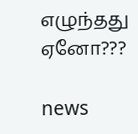எழுந்தது ஏனோ???

news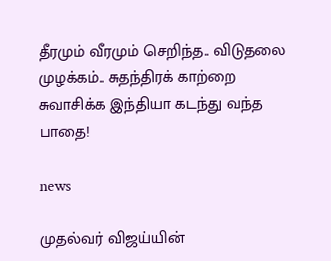தீரமும் வீரமும் செறிந்த.. விடுதலை முழக்கம்.. சுதந்திரக் காற்றை சுவாசிக்க இந்தியா கடந்து வந்த பாதை!

news

முதல்வர் விஜய்யின்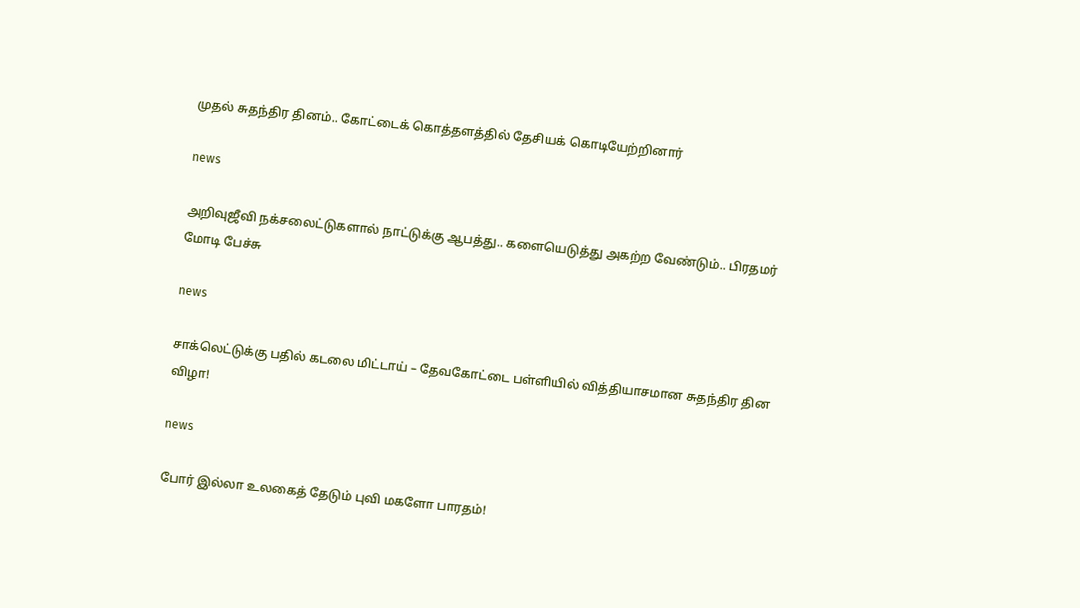முதல் சுதந்திர தினம்.. கோட்டைக் கொத்தளத்தில் தேசியக் கொடியேற்றினார்

news

அறிவுஜீவி நக்சலைட்டுகளால் நாட்டுக்கு ஆபத்து.. களையெடுத்து அகற்ற வேண்டும்.. பிரதமர் மோடி பேச்சு

news

சாக்லெட்டுக்கு பதில் கடலை மிட்டாய் – தேவகோட்டை பள்ளியில் வித்தியாசமான சுதந்திர தின விழா!

news

போர் இல்லா உலகைத் தேடும் புவி மகளோ பாரதம்!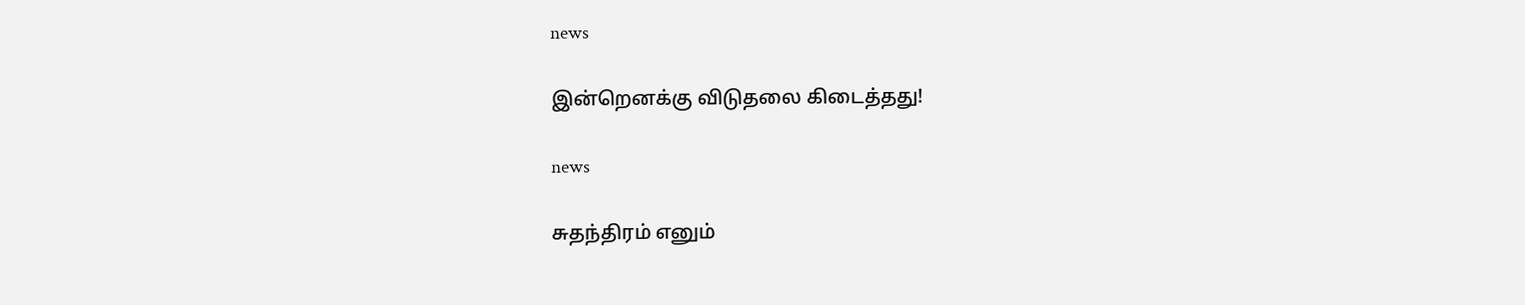news

இன்றெனக்கு விடுதலை கிடைத்தது!

news

சுதந்திரம் எனும்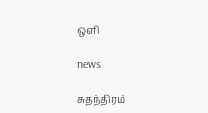ஒளி

news

சுதந்திரம்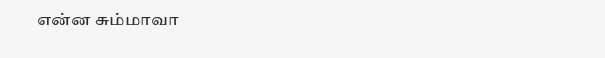என்ன சும்மாவா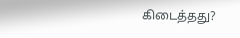கிடைத்தது?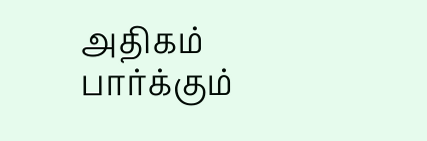அதிகம் பார்க்கும்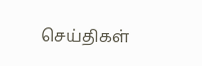செய்திகள்